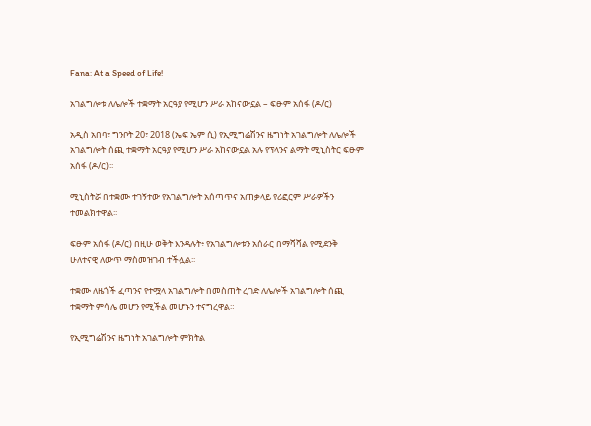Fana: At a Speed of Life!

አገልግሎቱ ለሌሎች ተቋማት አርዓያ የሚሆን ሥራ አከናውኗል – ፍፁም አሰፋ (ዶ/ር)

አዲስ አበባ፣ ግንቦት 20፣ 2018 (ኤፍ ኤም ሲ) የኢሚግሬሽንና ዜግነት አገልግሎት ለሌሎች አገልግሎት ሰጪ ተቋማት አርዓያ የሚሆን ሥራ አከናውኗል አሉ የፕላንና ልማት ሚኒስትር ፍፁም አሰፋ (ዶ/ር)፡፡

ሚኒስትሯ በተቋሙ ተገኝተው የአገልግሎት አሰጣጥና አጠቃላይ የሪፎርም ሥራዎችን ተመልክተዋል፡፡

ፍፁም አሰፋ (ዶ/ር) በዚሁ ወቅት እንዳሉት፥ የአገልግሎቱን አሰራር በማሻሻል የሚደንቅ ሁለተናዊ ለውጥ ማስመዝገብ ተችሏል፡፡

ተቋሙ ለዜጎች ፈጣንና የተሟላ አገልግሎት በመስጠት ረገድ ለሌሎች አገልግሎት ሰጪ ተቋማት ምሳሌ መሆን የሚችል መሆኑን ተናግረዋል።

የኢሚግሬሽንና ዜግነት አገልግሎት ምክትል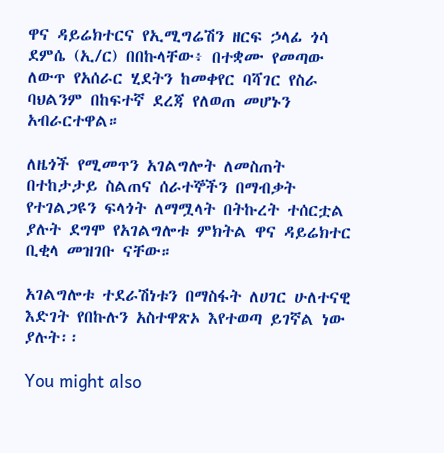ዋና ዳይሬክተርና የኢሚግሬሽን ዘርፍ ኃላፊ ጎሳ ደምሴ (ኢ/ር) በበኩላቸው፥ በተቋሙ የመጣው ለውጥ የአሰራር ሂደትን ከመቀየር ባሻገር የስራ ባህልንም በከፍተኛ ደረጃ የለወጠ መሆኑን አብራርተዋል።

ለዜጎች የሚመጥን አገልግሎት ለመስጠት በተከታታይ ስልጠና ሰራተኞችን በማብቃት የተገልጋዩን ፍላጎት ለማሟላት በትኩረት ተሰርቷል ያሉት ደግሞ የአገልግሎቱ ምክትል ዋና ዳይሬክተር ቢቂላ መዝገቡ ናቸው።

አገልግሎቱ ተደራሽነቱን በማስፋት ለሀገር ሁለተናዊ እድገት የበኩሉን አስተዋጽኦ እየተወጣ ይገኛል ነው ያሉት፡፡

You might also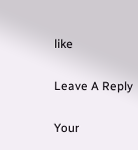like

Leave A Reply

Your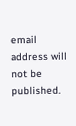email address will not be published.